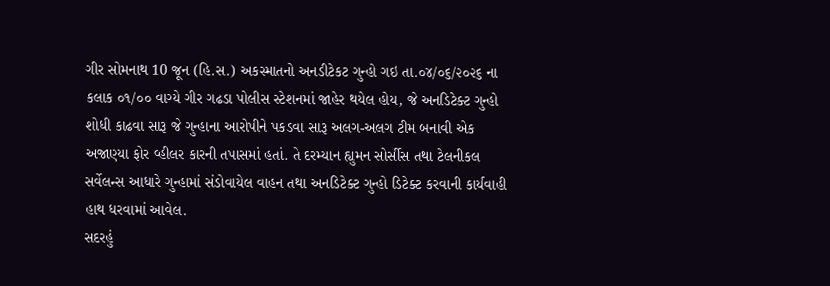ગીર સોમનાથ 10 જૂન (હિ.સ.) અકસ્માતનો અનડીટેકટ ગુન્હો ગઇ તા.૦૪/૦૬/૨૦૨૬ ના કલાક ૦૧/૦૦ વાગ્યે ગીર ગઢડા પોલીસ સ્ટેશનમાં જાહેર થયેલ હોય, જે અનડિટેક્ટ ગુન્હો શોધી કાઢવા સારૂ જે ગુન્હાના આરોપીને પકડવા સારૂ અલગ-અલગ ટીમ બનાવી એક અજાણ્યા ફોર વ્હીલર કારની તપાસમાં હતાં. તે દરમ્યાન હ્યુમન સોર્સીસ તથા ટેલનીકલ સર્વેલન્સ આધારે ગુન્હામાં સંડોવાયેલ વાહન તથા અનડિટેક્ટ ગુન્હો ડિટેક્ટ કરવાની કાર્યવાહી હાથ ધરવામાં આવેલ.
સદરહું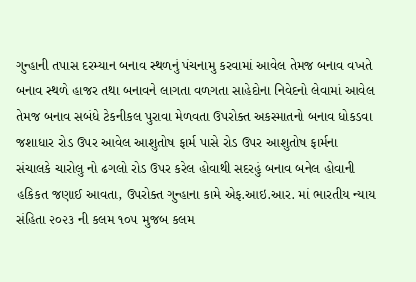ગુન્હાની તપાસ દરમ્યાન બનાવ સ્થળનું પંચનામુ કરવામાં આવેલ તેમજ બનાવ વખતે બનાવ સ્થળે હાજર તથા બનાવને લાગતા વળગતા સાહેદોના નિવેદનો લેવામાં આવેલ તેમજ બનાવ સબંધે ટેકનીકલ પુરાવા મેળવતા ઉપરોક્ત અકસ્માતનો બનાવ ધોકડવા જશાધાર રોડ ઉપર આવેલ આશુતોષ ફાર્મ પાસે રોડ ઉપર આશુતોષ ફાર્મના સંચાલકે ચારોલુ નો ઢગલો રોડ ઉપર કરેલ હોવાથી સદરહું બનાવ બનેલ હોવાની હકિકત જણાઈ આવતા, ઉપરોક્ત ગુન્હાના કામે એફ.આઇ.આર. માં ભારતીય ન્યાય સંહિતા ૨૦૨૩ ની કલમ ૧૦૫ મુજબ કલમ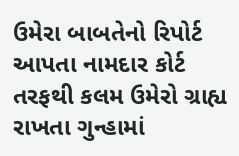ઉમેરા બાબતેનો રિપોર્ટ આપતા નામદાર કોર્ટ તરફથી કલમ ઉમેરો ગ્રાહ્ય રાખતા ગુન્હામાં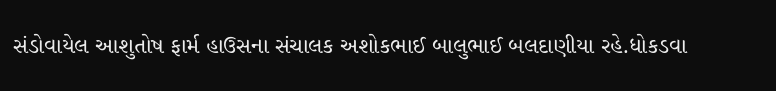સંડોવાયેલ આશુતોષ ફાર્મ હાઉસના સંચાલક અશોકભાઈ બાલુભાઈ બલદાણીયા રહે.ધોકડવા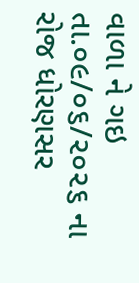વાળા ને ગઇ તા.૦૯/૦૬/૨૦૨૬ ના રોજ ધોરણસર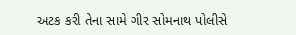અટક કરી તેના સામે ગીર સોમનાથ પોલીસે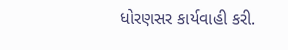ધોરણસર કાર્યવાહી કરી.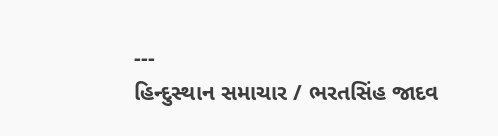---
હિન્દુસ્થાન સમાચાર / ભરતસિંહ જાદવ